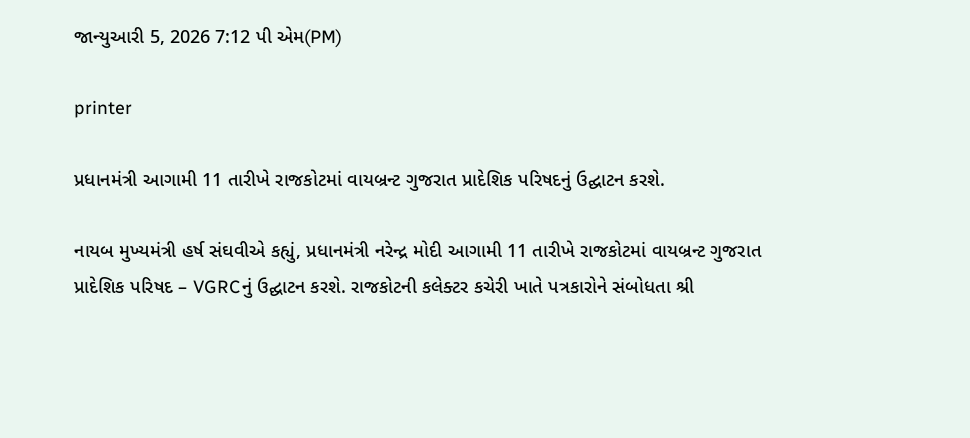જાન્યુઆરી 5, 2026 7:12 પી એમ(PM)

printer

પ્રધાનમંત્રી આગામી 11 તારીખે રાજકોટમાં વાયબ્રન્ટ ગુજરાત પ્રાદેશિક પરિષદનું ઉદ્ઘાટન કરશે.

નાયબ મુખ્યમંત્રી હર્ષ સંઘવીએ કહ્યું, પ્રધાનમંત્રી નરેન્દ્ર મોદી આગામી 11 તારીખે રાજકોટમાં વાયબ્રન્ટ ગુજરાત પ્રાદેશિક પરિષદ – VGRCનું ઉદ્ઘાટન કરશે. રાજકોટની કલેક્ટર કચેરી ખાતે પત્રકારોને સંબોધતા શ્રી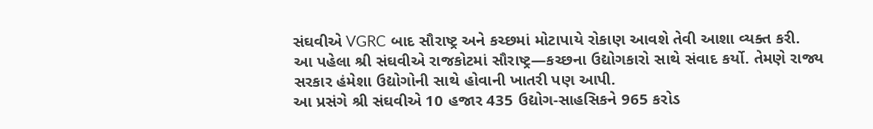સંઘવીએ VGRC બાદ સૌરાષ્ટ્ર અને કચ્છમાં મોટાપાયે રોકાણ આવશે તેવી આશા વ્યક્ત કરી.
આ પહેલા શ્રી સંઘવીએ રાજકોટમાં સૌરાષ્ટ્ર—કચ્છના ઉદ્યોગકારો સાથે સંવાદ કર્યો. તેમણે રાજ્ય સરકાર હંમેશા ઉદ્યોગોની સાથે હોવાની ખાતરી પણ આપી.
આ પ્રસંગે શ્રી સંઘવીએ 10 હજાર 435 ઉદ્યોગ-સાહસિકને 965 કરોડ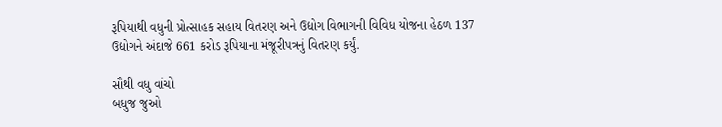રૂપિયાથી વધુની પ્રોત્સાહક સહાય વિતરણ અને ઉદ્યોગ વિભાગની વિવિધ યોજના હેઠળ 137 ઉદ્યોગને અંદાજે 661 કરોડ રૂપિયાના મંજૂરીપત્રનું વિતરણ કર્યું.

સૌથી વધુ વાંચો
બધુજ જુઓ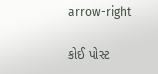arrow-right

કોઈ પોસ્ટ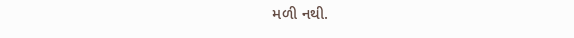મળી નથી.